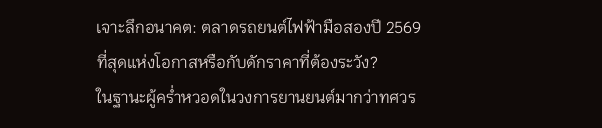เจาะลึกอนาคต: ตลาดรถยนต์ไฟฟ้ามือสองปี 2569 ที่สุดแห่งโอกาสหรือกับดักราคาที่ต้องระวัง?
ในฐานะผู้คร่ำหวอดในวงการยานยนต์มากว่าทศวร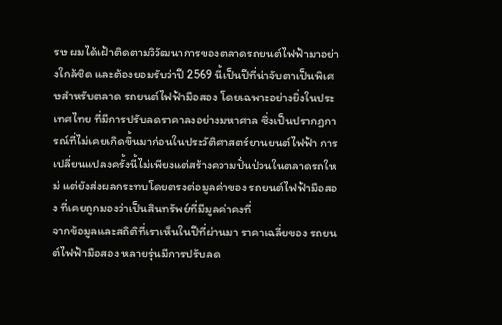รษ ผมได้เฝ้าติดตามวิวัฒนาการของตลาดรถยนต์ไฟฟ้ามาอย่างใกล้ชิด และต้องยอมรับว่าปี 2569 นี้เป็นปีที่น่าจับตาเป็นพิเศษสำหรับตลาด รถยนต์ไฟฟ้ามือสอง โดยเฉพาะอย่างยิ่งในประเทศไทย ที่มีการปรับลดราคาลงอย่างมหาศาล ซึ่งเป็นปรากฏการณ์ที่ไม่เคยเกิดขึ้นมาก่อนในประวัติศาสตร์ยานยนต์ไฟฟ้า การเปลี่ยนแปลงครั้งนี้ไม่เพียงแต่สร้างความปั่นป่วนในตลาดรถใหม่ แต่ยังส่งผลกระทบโดยตรงต่อมูลค่าของ รถยนต์ไฟฟ้ามือสอง ที่เคยถูกมองว่าเป็นสินทรัพย์ที่มีมูลค่าคงที่
จากข้อมูลและสถิติที่เราเห็นในปีที่ผ่านมา ราคาเฉลี่ยของ รถยนต์ไฟฟ้ามือสอง หลายรุ่นมีการปรับลด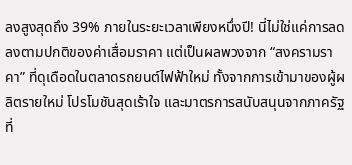ลงสูงสุดถึง 39% ภายในระยะเวลาเพียงหนึ่งปี! นี่ไม่ใช่แค่การลดลงตามปกติของค่าเสื่อมราคา แต่เป็นผลพวงจาก “สงครามราคา” ที่ดุเดือดในตลาดรถยนต์ไฟฟ้าใหม่ ทั้งจากการเข้ามาของผู้ผลิตรายใหม่ โปรโมชันสุดเร้าใจ และมาตรการสนับสนุนจากภาครัฐที่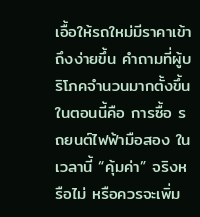เอื้อให้รถใหม่มีราคาเข้าถึงง่ายขึ้น คำถามที่ผู้บริโภคจำนวนมากตั้งขึ้นในตอนนี้คือ การซื้อ รถยนต์ไฟฟ้ามือสอง ในเวลานี้ “คุ้มค่า” จริงหรือไม่ หรือควรจะเพิ่ม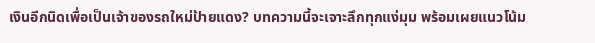เงินอีกนิดเพื่อเป็นเจ้าของรถใหม่ป้ายแดง? บทความนี้จะเจาะลึกทุกแง่มุม พร้อมเผยแนวโน้ม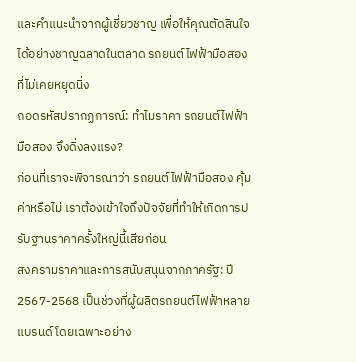และคำแนะนำจากผู้เชี่ยวชาญ เพื่อให้คุณตัดสินใจได้อย่างชาญฉลาดในตลาด รถยนต์ไฟฟ้ามือสอง ที่ไม่เคยหยุดนิ่ง
ถอดรหัสปรากฏการณ์: ทำไมราคา รถยนต์ไฟฟ้ามือสอง จึงดิ่งลงแรง?
ก่อนที่เราจะพิจารณาว่า รถยนต์ไฟฟ้ามือสอง คุ้มค่าหรือไม่ เราต้องเข้าใจถึงปัจจัยที่ทำให้เกิดการปรับฐานราคาครั้งใหญ่นี้เสียก่อน
สงครามราคาและการสนับสนุนจากภาครัฐ: ปี 2567-2568 เป็นช่วงที่ผู้ผลิตรถยนต์ไฟฟ้าหลายแบรนด์ โดยเฉพาะอย่าง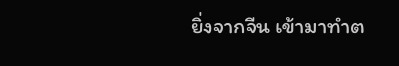ยิ่งจากจีน เข้ามาทำต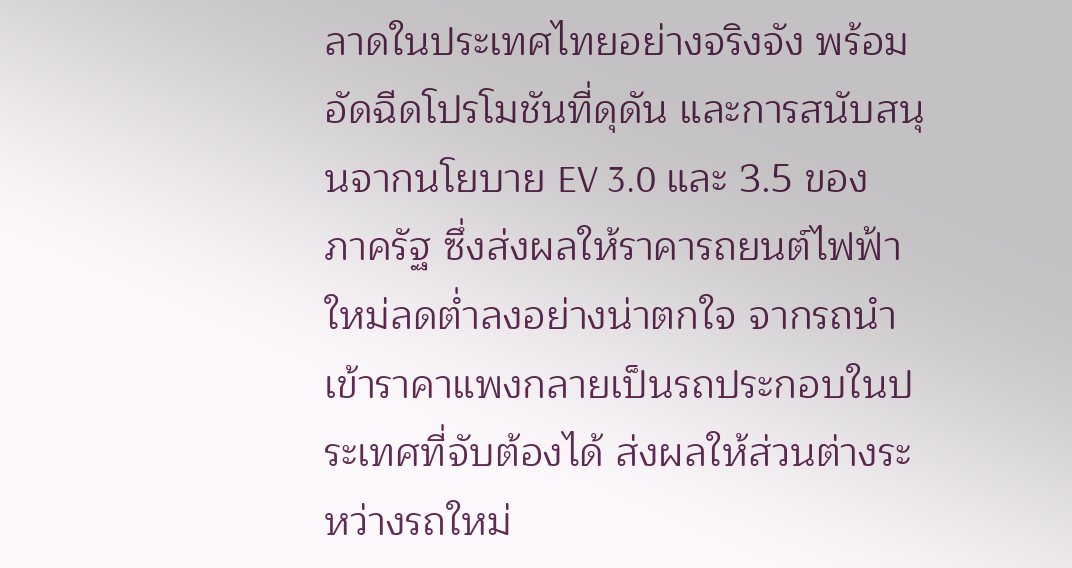ลาดในประเทศไทยอย่างจริงจัง พร้อมอัดฉีดโปรโมชันที่ดุดัน และการสนับสนุนจากนโยบาย EV 3.0 และ 3.5 ของภาครัฐ ซึ่งส่งผลให้ราคารถยนต์ไฟฟ้าใหม่ลดต่ำลงอย่างน่าตกใจ จากรถนำเข้าราคาแพงกลายเป็นรถประกอบในประเทศที่จับต้องได้ ส่งผลให้ส่วนต่างระหว่างรถใหม่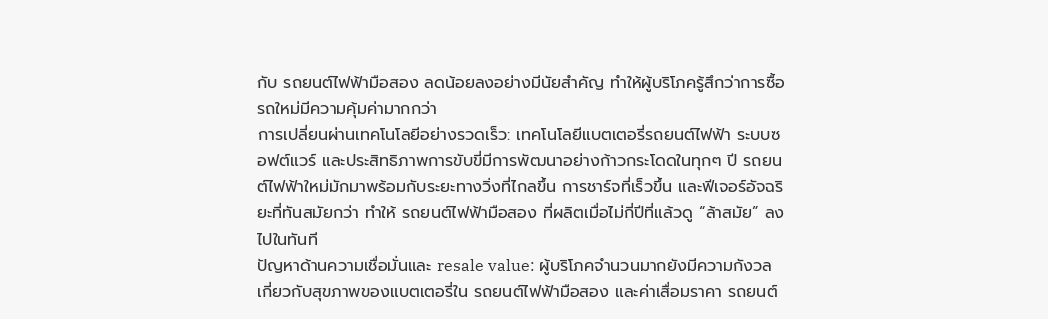กับ รถยนต์ไฟฟ้ามือสอง ลดน้อยลงอย่างมีนัยสำคัญ ทำให้ผู้บริโภครู้สึกว่าการซื้อรถใหม่มีความคุ้มค่ามากกว่า
การเปลี่ยนผ่านเทคโนโลยีอย่างรวดเร็ว: เทคโนโลยีแบตเตอรี่รถยนต์ไฟฟ้า ระบบซอฟต์แวร์ และประสิทธิภาพการขับขี่มีการพัฒนาอย่างก้าวกระโดดในทุกๆ ปี รถยนต์ไฟฟ้าใหม่มักมาพร้อมกับระยะทางวิ่งที่ไกลขึ้น การชาร์จที่เร็วขึ้น และฟีเจอร์อัจฉริยะที่ทันสมัยกว่า ทำให้ รถยนต์ไฟฟ้ามือสอง ที่ผลิตเมื่อไม่กี่ปีที่แล้วดู “ล้าสมัย” ลงไปในทันที
ปัญหาด้านความเชื่อมั่นและ resale value: ผู้บริโภคจำนวนมากยังมีความกังวลเกี่ยวกับสุขภาพของแบตเตอรี่ใน รถยนต์ไฟฟ้ามือสอง และค่าเสื่อมราคา รถยนต์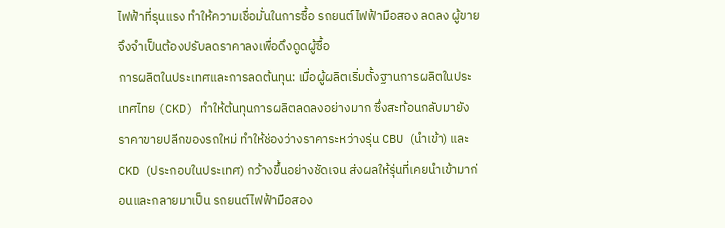ไฟฟ้าที่รุนแรง ทำให้ความเชื่อมั่นในการซื้อ รถยนต์ไฟฟ้ามือสอง ลดลง ผู้ขายจึงจำเป็นต้องปรับลดราคาลงเพื่อดึงดูดผู้ซื้อ
การผลิตในประเทศและการลดต้นทุน: เมื่อผู้ผลิตเริ่มตั้งฐานการผลิตในประเทศไทย (CKD) ทำให้ต้นทุนการผลิตลดลงอย่างมาก ซึ่งสะท้อนกลับมายังราคาขายปลีกของรถใหม่ ทำให้ช่องว่างราคาระหว่างรุ่น CBU (นำเข้า) และ CKD (ประกอบในประเทศ) กว้างขึ้นอย่างชัดเจน ส่งผลให้รุ่นที่เคยนำเข้ามาก่อนและกลายมาเป็น รถยนต์ไฟฟ้ามือสอง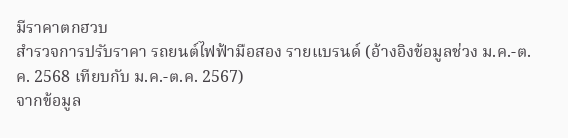มีราคาตกฮวบ
สำรวจการปรับราคา รถยนต์ไฟฟ้ามือสอง รายแบรนด์ (อ้างอิงข้อมูลช่วง ม.ค.-ต.ค. 2568 เทียบกับ ม.ค.-ต.ค. 2567)
จากข้อมูล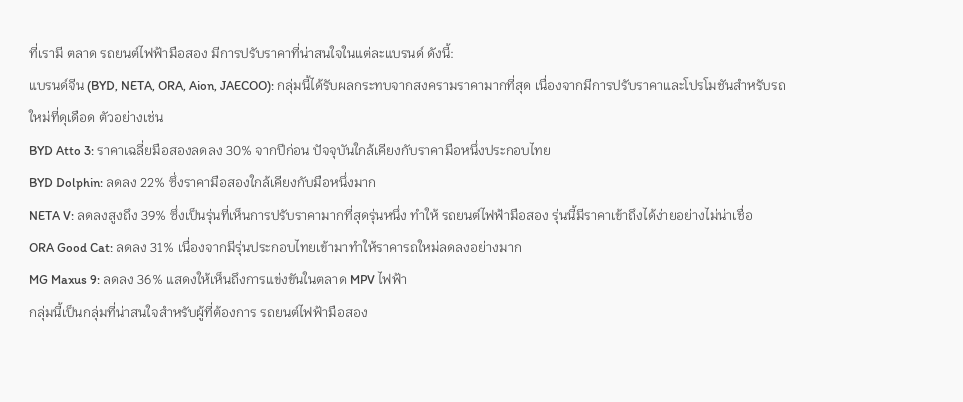ที่เรามี ตลาด รถยนต์ไฟฟ้ามือสอง มีการปรับราคาที่น่าสนใจในแต่ละแบรนด์ ดังนี้:
แบรนด์จีน (BYD, NETA, ORA, Aion, JAECOO): กลุ่มนี้ได้รับผลกระทบจากสงครามราคามากที่สุด เนื่องจากมีการปรับราคาและโปรโมชันสำหรับรถใหม่ที่ดุเดือด ตัวอย่างเช่น
BYD Atto 3: ราคาเฉลี่ยมือสองลดลง 30% จากปีก่อน ปัจจุบันใกล้เคียงกับราคามือหนึ่งประกอบไทย
BYD Dolphin: ลดลง 22% ซึ่งราคามือสองใกล้เคียงกับมือหนึ่งมาก
NETA V: ลดลงสูงถึง 39% ซึ่งเป็นรุ่นที่เห็นการปรับราคามากที่สุดรุ่นหนึ่ง ทำให้ รถยนต์ไฟฟ้ามือสอง รุ่นนี้มีราคาเข้าถึงได้ง่ายอย่างไม่น่าเชื่อ
ORA Good Cat: ลดลง 31% เนื่องจากมีรุ่นประกอบไทยเข้ามาทำให้ราคารถใหม่ลดลงอย่างมาก
MG Maxus 9: ลดลง 36% แสดงให้เห็นถึงการแข่งขันในตลาด MPV ไฟฟ้า
กลุ่มนี้เป็นกลุ่มที่น่าสนใจสำหรับผู้ที่ต้องการ รถยนต์ไฟฟ้ามือสอง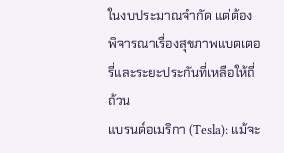ในงบประมาณจำกัด แต่ต้องพิจารณาเรื่องสุขภาพแบตเตอรี่และระยะประกันที่เหลือให้ถี่ถ้วน
แบรนด์อเมริกา (Tesla): แม้จะ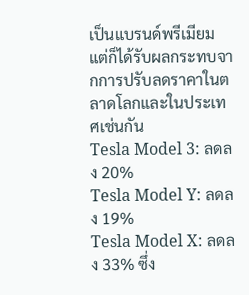เป็นแบรนด์พรีเมียม แต่ก็ได้รับผลกระทบจากการปรับลดราคาในตลาดโลกและในประเทศเช่นกัน
Tesla Model 3: ลดลง 20%
Tesla Model Y: ลดลง 19%
Tesla Model X: ลดลง 33% ซึ่ง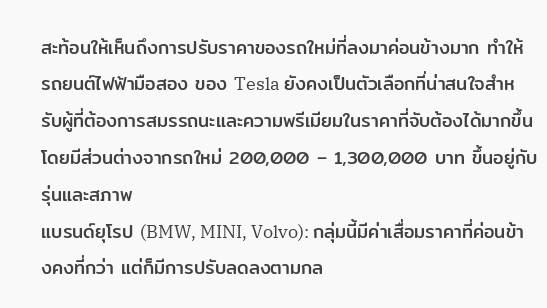สะท้อนให้เห็นถึงการปรับราคาของรถใหม่ที่ลงมาค่อนข้างมาก ทำให้ รถยนต์ไฟฟ้ามือสอง ของ Tesla ยังคงเป็นตัวเลือกที่น่าสนใจสำหรับผู้ที่ต้องการสมรรถนะและความพรีเมียมในราคาที่จับต้องได้มากขึ้น โดยมีส่วนต่างจากรถใหม่ 200,000 – 1,300,000 บาท ขึ้นอยู่กับรุ่นและสภาพ
แบรนด์ยุโรป (BMW, MINI, Volvo): กลุ่มนี้มีค่าเสื่อมราคาที่ค่อนข้างคงที่กว่า แต่ก็มีการปรับลดลงตามกล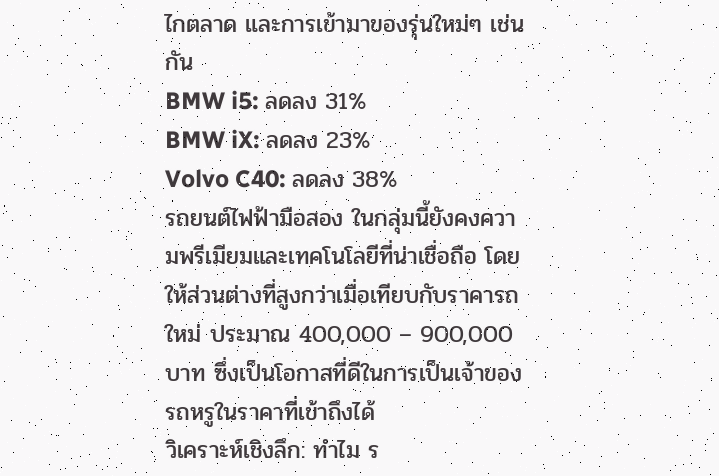ไกตลาด และการเข้ามาของรุ่นใหม่ๆ เช่นกัน
BMW i5: ลดลง 31%
BMW iX: ลดลง 23%
Volvo C40: ลดลง 38%
รถยนต์ไฟฟ้ามือสอง ในกลุ่มนี้ยังคงความพรีเมียมและเทคโนโลยีที่น่าเชื่อถือ โดยให้ส่วนต่างที่สูงกว่าเมื่อเทียบกับราคารถใหม่ ประมาณ 400,000 – 900,000 บาท ซึ่งเป็นโอกาสที่ดีในการเป็นเจ้าของรถหรูในราคาที่เข้าถึงได้
วิเคราะห์เชิงลึก: ทำไม ร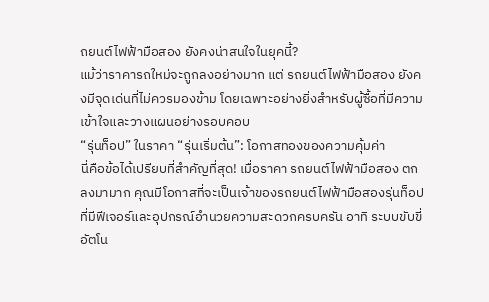ถยนต์ไฟฟ้ามือสอง ยังคงน่าสนใจในยุคนี้?
แม้ว่าราคารถใหม่จะถูกลงอย่างมาก แต่ รถยนต์ไฟฟ้ามือสอง ยังคงมีจุดเด่นที่ไม่ควรมองข้าม โดยเฉพาะอย่างยิ่งสำหรับผู้ซื้อที่มีความเข้าใจและวางแผนอย่างรอบคอบ
“รุ่นท็อป” ในราคา “รุ่นเริ่มต้น”: โอกาสทองของความคุ้มค่า
นี่คือข้อได้เปรียบที่สำคัญที่สุด! เมื่อราคา รถยนต์ไฟฟ้ามือสอง ตกลงมามาก คุณมีโอกาสที่จะเป็นเจ้าของรถยนต์ไฟฟ้ามือสองรุ่นท็อปที่มีฟีเจอร์และอุปกรณ์อำนวยความสะดวกครบครัน อาทิ ระบบขับขี่อัตโน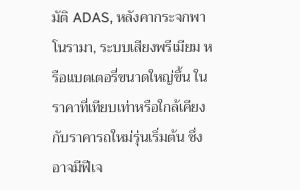มัติ ADAS, หลังคากระจกพาโนรามา, ระบบเสียงพรีเมียม หรือแบตเตอรี่ขนาดใหญ่ขึ้น ในราคาที่เทียบเท่าหรือใกล้เคียงกับราคารถใหม่รุ่นเริ่มต้น ซึ่งอาจมีฟีเจ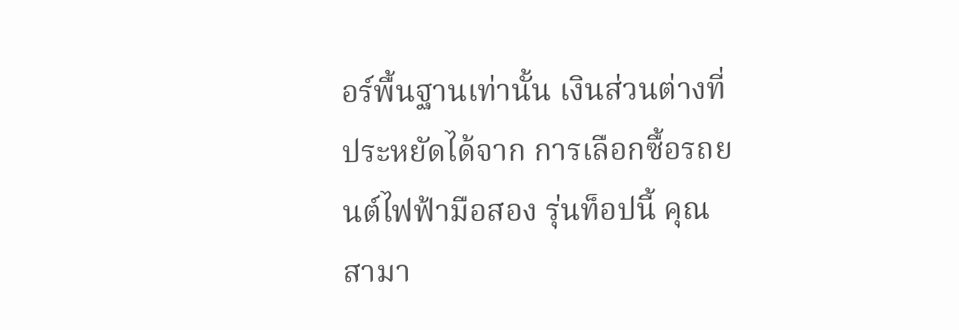อร์พื้นฐานเท่านั้น เงินส่วนต่างที่ประหยัดได้จาก การเลือกซื้อรถยนต์ไฟฟ้ามือสอง รุ่นท็อปนี้ คุณสามา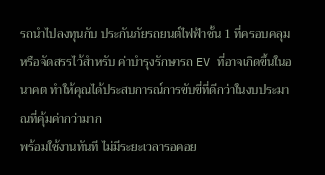รถนำไปลงทุนกับ ประกันภัยรถยนต์ไฟฟ้าชั้น 1 ที่ครอบคลุม หรือจัดสรรไว้สำหรับ ค่าบำรุงรักษารถ EV ที่อาจเกิดขึ้นในอนาคต ทำให้คุณได้ประสบการณ์การขับขี่ที่ดีกว่าในงบประมาณที่คุ้มค่ากว่ามาก
พร้อมใช้งานทันที ไม่มีระยะเวลารอคอย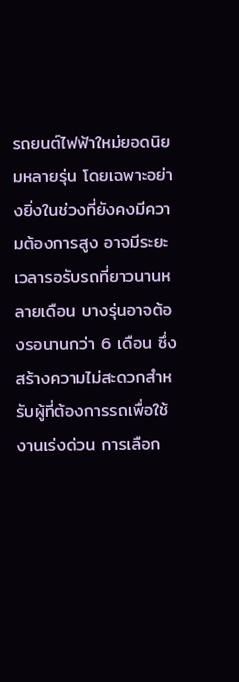รถยนต์ไฟฟ้าใหม่ยอดนิยมหลายรุ่น โดยเฉพาะอย่างยิ่งในช่วงที่ยังคงมีความต้องการสูง อาจมีระยะเวลารอรับรถที่ยาวนานหลายเดือน บางรุ่นอาจต้องรอนานกว่า 6 เดือน ซึ่งสร้างความไม่สะดวกสำหรับผู้ที่ต้องการรถเพื่อใช้งานเร่งด่วน การเลือก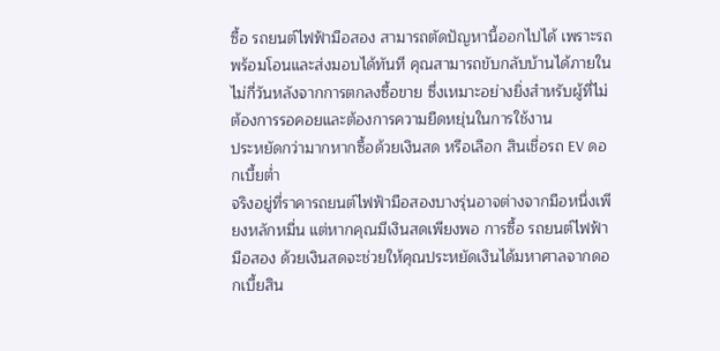ซื้อ รถยนต์ไฟฟ้ามือสอง สามารถตัดปัญหานี้ออกไปได้ เพราะรถพร้อมโอนและส่งมอบได้ทันที คุณสามารถขับกลับบ้านได้ภายในไม่กี่วันหลังจากการตกลงซื้อขาย ซึ่งเหมาะอย่างยิ่งสำหรับผู้ที่ไม่ต้องการรอคอยและต้องการความยืดหยุ่นในการใช้งาน
ประหยัดกว่ามากหากซื้อด้วยเงินสด หรือเลือก สินเชื่อรถ EV ดอกเบี้ยต่ำ
จริงอยู่ที่ราคารถยนต์ไฟฟ้ามือสองบางรุ่นอาจต่างจากมือหนึ่งเพียงหลักหมื่น แต่หากคุณมีเงินสดเพียงพอ การซื้อ รถยนต์ไฟฟ้ามือสอง ด้วยเงินสดจะช่วยให้คุณประหยัดเงินได้มหาศาลจากดอกเบี้ยสิน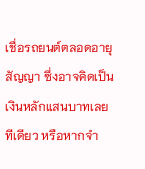เชื่อรถยนต์ตลอดอายุสัญญา ซึ่งอาจคิดเป็นเงินหลักแสนบาทเลยทีเดียว หรือหากจำ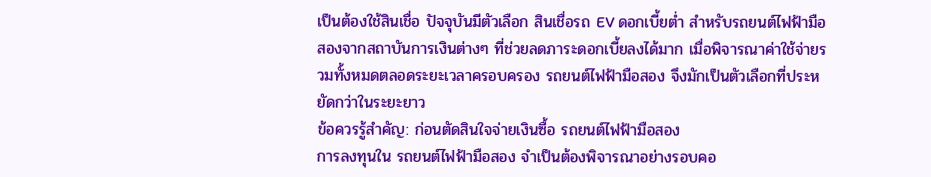เป็นต้องใช้สินเชื่อ ปัจจุบันมีตัวเลือก สินเชื่อรถ EV ดอกเบี้ยต่ำ สำหรับรถยนต์ไฟฟ้ามือสองจากสถาบันการเงินต่างๆ ที่ช่วยลดภาระดอกเบี้ยลงได้มาก เมื่อพิจารณาค่าใช้จ่ายรวมทั้งหมดตลอดระยะเวลาครอบครอง รถยนต์ไฟฟ้ามือสอง จึงมักเป็นตัวเลือกที่ประหยัดกว่าในระยะยาว
ข้อควรรู้สำคัญ: ก่อนตัดสินใจจ่ายเงินซื้อ รถยนต์ไฟฟ้ามือสอง
การลงทุนใน รถยนต์ไฟฟ้ามือสอง จำเป็นต้องพิจารณาอย่างรอบคอ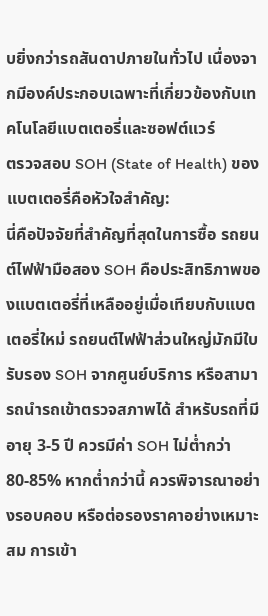บยิ่งกว่ารถสันดาปภายในทั่วไป เนื่องจากมีองค์ประกอบเฉพาะที่เกี่ยวข้องกับเทคโนโลยีแบตเตอรี่และซอฟต์แวร์
ตรวจสอบ SOH (State of Health) ของแบตเตอรี่คือหัวใจสำคัญ:
นี่คือปัจจัยที่สำคัญที่สุดในการซื้อ รถยนต์ไฟฟ้ามือสอง SOH คือประสิทธิภาพของแบตเตอรี่ที่เหลืออยู่เมื่อเทียบกับแบตเตอรี่ใหม่ รถยนต์ไฟฟ้าส่วนใหญ่มักมีใบรับรอง SOH จากศูนย์บริการ หรือสามารถนำรถเข้าตรวจสภาพได้ สำหรับรถที่มีอายุ 3-5 ปี ควรมีค่า SOH ไม่ต่ำกว่า 80-85% หากต่ำกว่านี้ ควรพิจารณาอย่างรอบคอบ หรือต่อรองราคาอย่างเหมาะสม การเข้า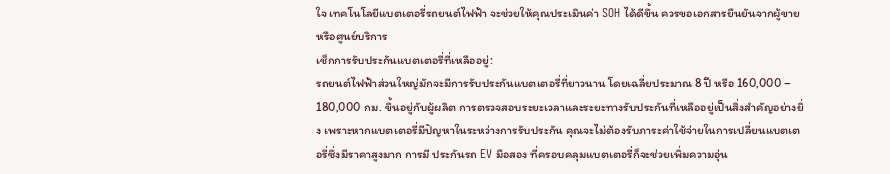ใจ เทคโนโลยีแบตเตอรี่รถยนต์ไฟฟ้า จะช่วยให้คุณประเมินค่า SOH ได้ดีขึ้น ควรขอเอกสารยืนยันจากผู้ขายหรือศูนย์บริการ
เช็กการรับประกันแบตเตอรี่ที่เหลืออยู่:
รถยนต์ไฟฟ้าส่วนใหญ่มักจะมีการรับประกันแบตเตอรี่ที่ยาวนาน โดยเฉลี่ยประมาณ 8 ปี หรือ 160,000 – 180,000 กม. ขึ้นอยู่กับผู้ผลิต การตรวจสอบระยะเวลาและระยะทางรับประกันที่เหลืออยู่เป็นสิ่งสำคัญอย่างยิ่ง เพราะหากแบตเตอรี่มีปัญหาในระหว่างการรับประกัน คุณจะไม่ต้องรับภาระค่าใช้จ่ายในการเปลี่ยนแบตเตอรี่ซึ่งมีราคาสูงมาก การมี ประกันรถ EV มือสอง ที่ครอบคลุมแบตเตอรี่ก็จะช่วยเพิ่มความอุ่น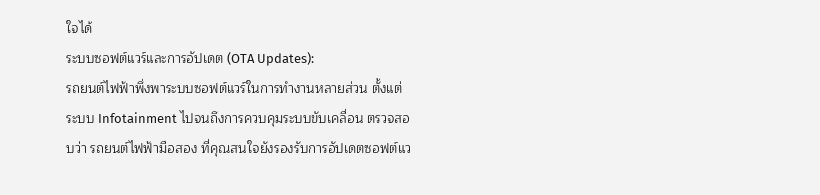ใจได้
ระบบซอฟต์แวร์และการอัปเดต (OTA Updates):
รถยนต์ไฟฟ้าพึ่งพาระบบซอฟต์แวร์ในการทำงานหลายส่วน ตั้งแต่ระบบ Infotainment ไปจนถึงการควบคุมระบบขับเคลื่อน ตรวจสอบว่า รถยนต์ไฟฟ้ามือสอง ที่คุณสนใจยังรองรับการอัปเดตซอฟต์แว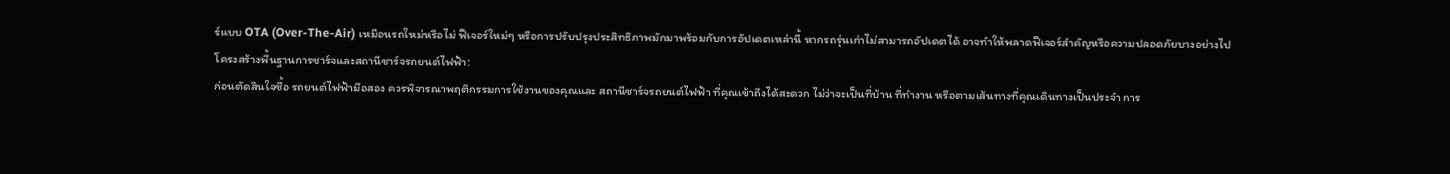ร์แบบ OTA (Over-The-Air) เหมือนรถใหม่หรือไม่ ฟีเจอร์ใหม่ๆ หรือการปรับปรุงประสิทธิภาพมักมาพร้อมกับการอัปเดตเหล่านี้ หากรถรุ่นเก่าไม่สามารถอัปเดตได้ อาจทำให้พลาดฟีเจอร์สำคัญหรือความปลอดภัยบางอย่างไป
โครงสร้างพื้นฐานการชาร์จและสถานีชาร์จรถยนต์ไฟฟ้า:
ก่อนตัดสินใจซื้อ รถยนต์ไฟฟ้ามือสอง ควรพิจารณาพฤติกรรมการใช้งานของคุณและ สถานีชาร์จรถยนต์ไฟฟ้า ที่คุณเข้าถึงได้สะดวก ไม่ว่าจะเป็นที่บ้าน ที่ทำงาน หรือตามเส้นทางที่คุณเดินทางเป็นประจำ การ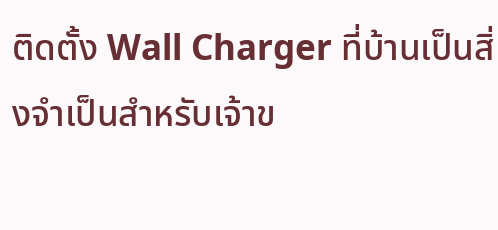ติดตั้ง Wall Charger ที่บ้านเป็นสิ่งจำเป็นสำหรับเจ้าข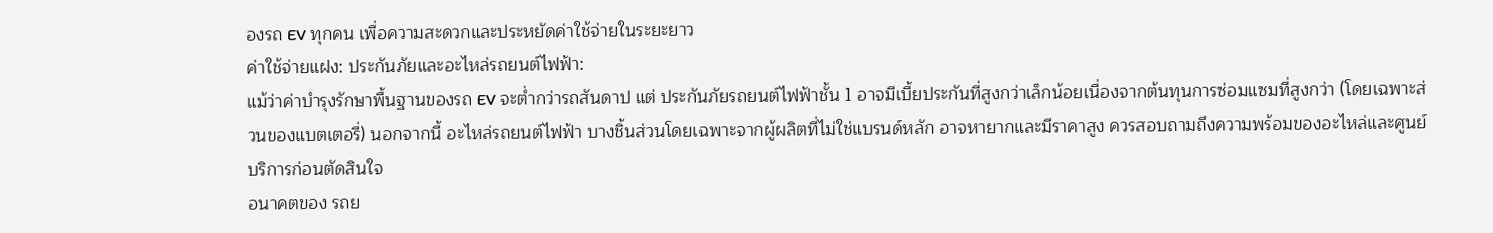องรถ EV ทุกคน เพื่อความสะดวกและประหยัดค่าใช้จ่ายในระยะยาว
ค่าใช้จ่ายแฝง: ประกันภัยและอะไหล่รถยนต์ไฟฟ้า:
แม้ว่าค่าบำรุงรักษาพื้นฐานของรถ EV จะต่ำกว่ารถสันดาป แต่ ประกันภัยรถยนต์ไฟฟ้าชั้น 1 อาจมีเบี้ยประกันที่สูงกว่าเล็กน้อยเนื่องจากต้นทุนการซ่อมแซมที่สูงกว่า (โดยเฉพาะส่วนของแบตเตอรี่) นอกจากนี้ อะไหล่รถยนต์ไฟฟ้า บางชิ้นส่วนโดยเฉพาะจากผู้ผลิตที่ไม่ใช่แบรนด์หลัก อาจหายากและมีราคาสูง ควรสอบถามถึงความพร้อมของอะไหล่และศูนย์บริการก่อนตัดสินใจ
อนาคตของ รถย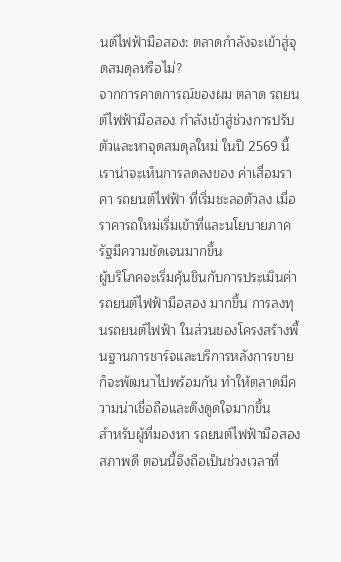นต์ไฟฟ้ามือสอง: ตลาดกำลังจะเข้าสู่จุดสมดุลหรือไม่?
จากการคาดการณ์ของผม ตลาด รถยนต์ไฟฟ้ามือสอง กำลังเข้าสู่ช่วงการปรับตัวและหาจุดสมดุลใหม่ ในปี 2569 นี้ เราน่าจะเห็นการลดลงของ ค่าเสื่อมราคา รถยนต์ไฟฟ้า ที่เริ่มชะลอตัวลง เมื่อราคารถใหม่เริ่มเข้าที่และนโยบายภาครัฐมีความชัดเจนมากขึ้น
ผู้บริโภคจะเริ่มคุ้นชินกับการประเมินค่า รถยนต์ไฟฟ้ามือสอง มากขึ้น การลงทุนรถยนต์ไฟฟ้า ในส่วนของโครงสร้างพื้นฐานการชาร์จและบริการหลังการขายก็จะพัฒนาไปพร้อมกัน ทำให้ตลาดมีความน่าเชื่อถือและดึงดูดใจมากขึ้น
สำหรับผู้ที่มองหา รถยนต์ไฟฟ้ามือสองสภาพดี ตอนนี้จึงถือเป็นช่วงเวลาที่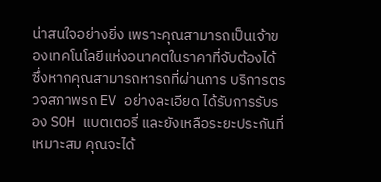น่าสนใจอย่างยิ่ง เพราะคุณสามารถเป็นเจ้าของเทคโนโลยีแห่งอนาคตในราคาที่จับต้องได้ ซึ่งหากคุณสามารถหารถที่ผ่านการ บริการตรวจสภาพรถ EV อย่างละเอียด ได้รับการรับรอง SOH แบตเตอรี่ และยังเหลือระยะประกันที่เหมาะสม คุณจะได้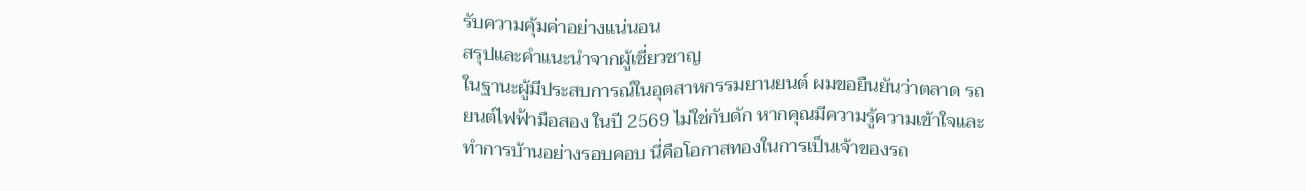รับความคุ้มค่าอย่างแน่นอน
สรุปและคำแนะนำจากผู้เชี่ยวชาญ
ในฐานะผู้มีประสบการณ์ในอุตสาหกรรมยานยนต์ ผมขอยืนยันว่าตลาด รถยนต์ไฟฟ้ามือสอง ในปี 2569 ไม่ใช่กับดัก หากคุณมีความรู้ความเข้าใจและทำการบ้านอย่างรอบคอบ นี่คือโอกาสทองในการเป็นเจ้าของรถ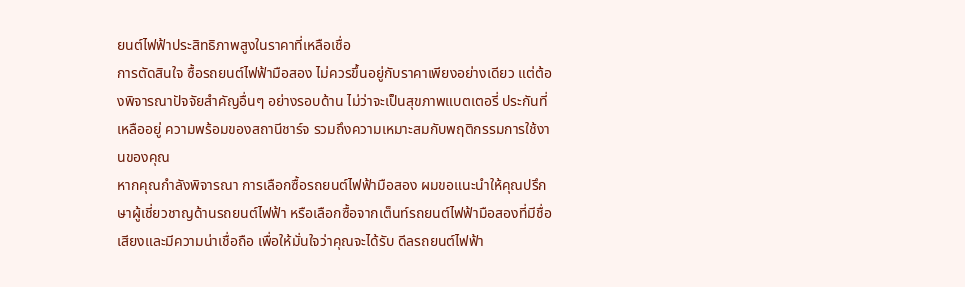ยนต์ไฟฟ้าประสิทธิภาพสูงในราคาที่เหลือเชื่อ
การตัดสินใจ ซื้อรถยนต์ไฟฟ้ามือสอง ไม่ควรขึ้นอยู่กับราคาเพียงอย่างเดียว แต่ต้องพิจารณาปัจจัยสำคัญอื่นๆ อย่างรอบด้าน ไม่ว่าจะเป็นสุขภาพแบตเตอรี่ ประกันที่เหลืออยู่ ความพร้อมของสถานีชาร์จ รวมถึงความเหมาะสมกับพฤติกรรมการใช้งานของคุณ
หากคุณกำลังพิจารณา การเลือกซื้อรถยนต์ไฟฟ้ามือสอง ผมขอแนะนำให้คุณปรึกษาผู้เชี่ยวชาญด้านรถยนต์ไฟฟ้า หรือเลือกซื้อจากเต็นท์รถยนต์ไฟฟ้ามือสองที่มีชื่อเสียงและมีความน่าเชื่อถือ เพื่อให้มั่นใจว่าคุณจะได้รับ ดีลรถยนต์ไฟฟ้า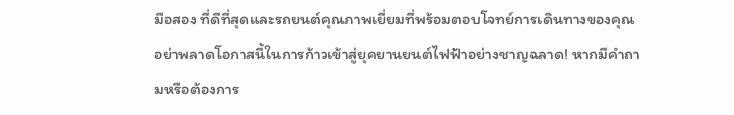มือสอง ที่ดีที่สุดและรถยนต์คุณภาพเยี่ยมที่พร้อมตอบโจทย์การเดินทางของคุณ
อย่าพลาดโอกาสนี้ในการก้าวเข้าสู่ยุคยานยนต์ไฟฟ้าอย่างชาญฉลาด! หากมีคำถามหรือต้องการ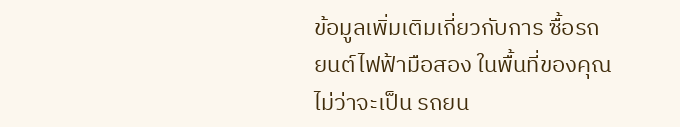ข้อมูลเพิ่มเติมเกี่ยวกับการ ซื้อรถยนต์ไฟฟ้ามือสอง ในพื้นที่ของคุณ ไม่ว่าจะเป็น รถยน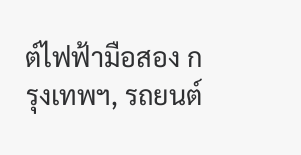ต์ไฟฟ้ามือสอง กรุงเทพฯ, รถยนต์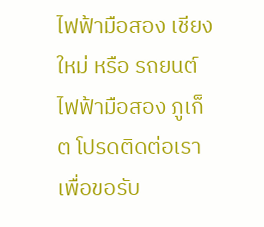ไฟฟ้ามือสอง เชียงใหม่ หรือ รถยนต์ไฟฟ้ามือสอง ภูเก็ต โปรดติดต่อเราเพื่อขอรับ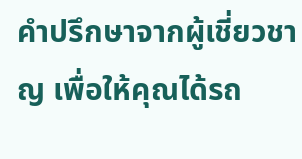คำปรึกษาจากผู้เชี่ยวชาญ เพื่อให้คุณได้รถ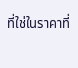ที่ใช่ในราคาที่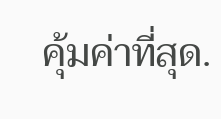คุ้มค่าที่สุด.